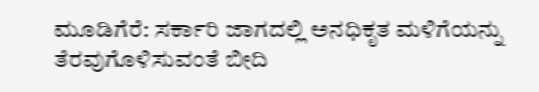ಮೂಡಿಗೆರೆ: ಸರ್ಕಾರಿ ಜಾಗದಲ್ಲಿ ಅನಧಿಕೃತ ಮಳಿಗೆಯನ್ನು ತೆರವುಗೊಳಿಸುವಂತೆ ಬೀದಿ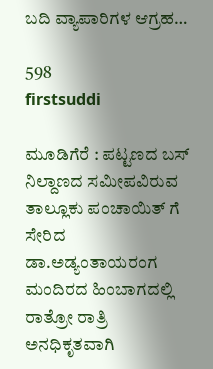ಬದಿ ವ್ಯಾಪಾರಿಗಳ ಆಗ್ರಹ…

598
firstsuddi

ಮೂಡಿಗೆರೆ : ಪಟ್ಟಣದ ಬಸ್ ನಿಲ್ದಾಣದ ಸಮೀಪವಿರುವ ತಾಲ್ಲೂಕು ಪಂಚಾಯಿತ್ ಗೆ ಸೇರಿದ ಡಾ.ಅಡ್ಯಂತಾಯರಂಗ ಮಂದಿರದ ಹಿಂಬಾಗದಲ್ಲಿ  ರಾತ್ರೋ ರಾತ್ರಿ ಅನಧಿಕೃತವಾಗಿ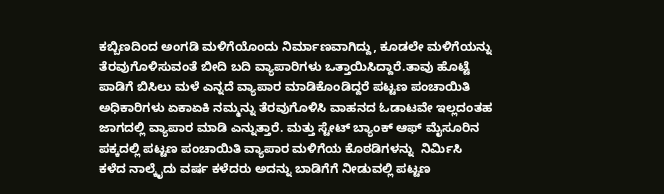ಕಬ್ಬಿಣದಿಂದ ಅಂಗಡಿ ಮಳಿಗೆಯೊಂದು ನಿರ್ಮಾಣವಾಗಿದ್ದು, ಕೂಡಲೇ ಮಳಿಗೆಯನ್ನು ತೆರವುಗೊಳಿಸುವಂತೆ ಬೀದಿ ಬದಿ ವ್ಯಾಪಾರಿಗಳು ಒತ್ತಾಯಿಸಿದ್ದಾರೆ.ತಾವು ಹೊಟ್ಟೆ ಪಾಡಿಗೆ ಬಿಸಿಲು ಮಳೆ ಎನ್ನದೆ ವ್ಯಾಪಾರ ಮಾಡಿಕೊಂಡಿದ್ದರೆ ಪಟ್ಟಣ ಪಂಚಾಯಿತಿ ಅಧಿಕಾರಿಗಳು ಏಕಾಏಕಿ ನಮ್ಮನ್ನು ತೆರವುಗೊಳಿಸಿ ವಾಹನದ ಓಡಾಟವೇ ಇಲ್ಲದಂತಹ ಜಾಗದಲ್ಲಿ ವ್ಯಾಪಾರ ಮಾಡಿ ಎನ್ನುತ್ತಾರೆ. ಮತ್ತು ಸ್ಟೇಟ್ ಬ್ಯಾಂಕ್ ಆಫ್ ಮೈಸೂರಿನ ಪಕ್ಕದಲ್ಲಿ ಪಟ್ಟಣ ಪಂಚಾಯಿತಿ ವ್ಯಾಪಾರ ಮಳಿಗೆಯ ಕೊಠಡಿಗಳನ್ನು  ನಿರ್ಮಿಸಿ  ಕಳೆದ ನಾಲ್ಕೈದು ವರ್ಷ ಕಳೆದರು ಅದನ್ನು ಬಾಡಿಗೆಗೆ ನೀಡುವಲ್ಲಿ ಪಟ್ಟಣ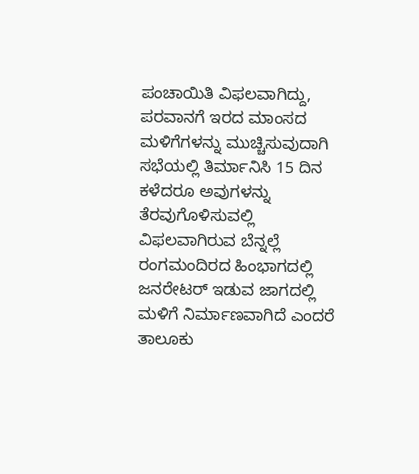ಪಂಚಾಯಿತಿ ವಿಫಲವಾಗಿದ್ದು,  ಪರವಾನಗೆ ಇರದ ಮಾಂಸದ ಮಳಿಗೆಗಳನ್ನು ಮುಚ್ಚಿಸುವುದಾಗಿ ಸಭೆಯಲ್ಲಿ ತಿರ್ಮಾನಿಸಿ 15 ದಿನ ಕಳೆದರೂ ಅವುಗಳನ್ನು ತೆರವುಗೊಳಿಸುವಲ್ಲಿ ವಿಫಲವಾಗಿರುವ ಬೆನ್ನಲ್ಲೆ ರಂಗಮಂದಿರದ ಹಿಂಭಾಗದಲ್ಲಿ ಜನರೇಟರ್ ಇಡುವ ಜಾಗದಲ್ಲಿ ಮಳಿಗೆ ನಿರ್ಮಾಣವಾಗಿದೆ ಎಂದರೆ ತಾಲೂಕು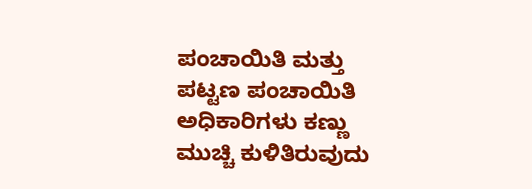ಪಂಚಾಯಿತಿ ಮತ್ತು ಪಟ್ಟಣ ಪಂಚಾಯಿತಿ ಅಧಿಕಾರಿಗಳು ಕಣ್ಣು ಮುಚ್ಚಿ ಕುಳಿತಿರುವುದು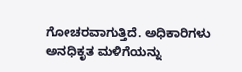ಗೋಚರವಾಗುತ್ತಿದೆ. ಅಧಿಕಾರಿಗಳು ಅನಧಿಕೃತ ಮಳಿಗೆಯನ್ನು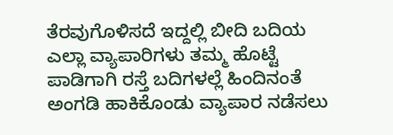ತೆರವುಗೊಳಿಸದೆ ಇದ್ದಲ್ಲಿ ಬೀದಿ ಬದಿಯ ಎಲ್ಲಾ ವ್ಯಾಪಾರಿಗಳು ತಮ್ಮ ಹೊಟ್ಟೆ ಪಾಡಿಗಾಗಿ ರಸ್ತೆ ಬದಿಗಳಲ್ಲೆ ಹಿಂದಿನಂತೆ ಅಂಗಡಿ ಹಾಕಿಕೊಂಡು ವ್ಯಾಪಾರ ನಡೆಸಲು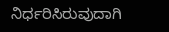ನಿರ್ಧರಿಸಿರುವುದಾಗಿ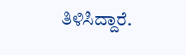ತಿಳಿಸಿದ್ದಾರೆ.